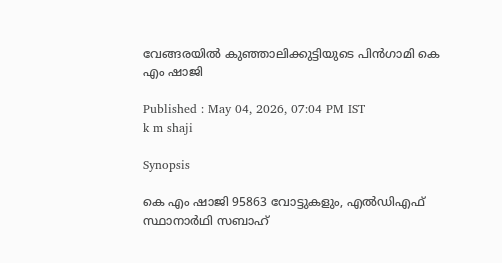വേങ്ങരയില്‍ കുഞ്ഞാലിക്കുട്ടിയുടെ പിന്‍ഗാമി കെ എം ഷാജി

Published : May 04, 2026, 07:04 PM IST
k m shaji

Synopsis

കെ എം ഷാജി 95863 വോട്ടുകളും, എല്‍ഡിഎഫ് സ്ഥാനാര്‍ഥി സബാഹ്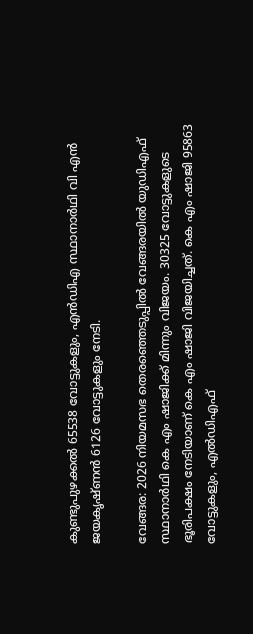കുണ്ടുപുഴക്കല്‍ 65538 വോട്ടുകളും, എന്‍ഡിഎ സ്ഥാനാര്‍ഥി വി എൻ ജയകൃഷ്ണന്‍ 6126 വോട്ടുകളും നേടി.

വേങ്ങര: 2026 നിയമസഭ തെരഞ്ഞെടുപ്പില്‍ വേങ്ങരയിൽ യുഡിഎഫ് സ്ഥാനാര്‍ഥി കെ എം ഷാജിക്ക് മിന്നും വിജയം. 30325 വോട്ടുകളുടെ ഭൂരിപക്ഷം നേടിയാണ് കെ എം ഷാജി വിജയിച്ചത്. കെ എം ഷാജി 95863 വോട്ടുകളും, എല്‍ഡിഎഫ്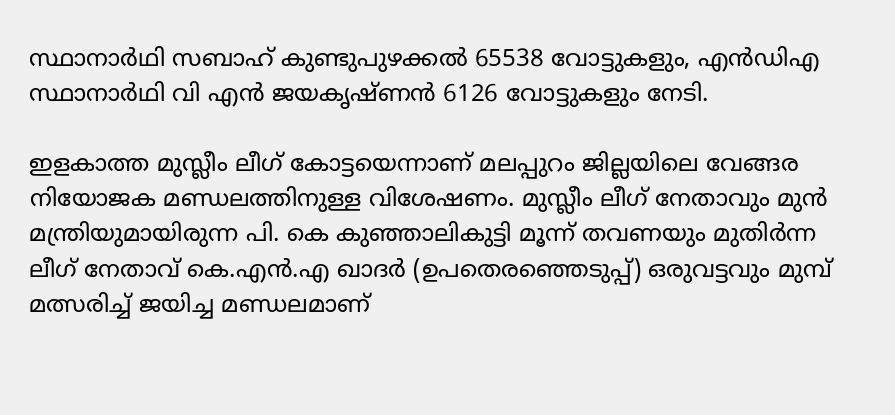സ്ഥാനാര്‍ഥി സബാഹ് കുണ്ടുപുഴക്കല്‍ 65538 വോട്ടുകളും, എന്‍ഡിഎ സ്ഥാനാര്‍ഥി വി എൻ ജയകൃഷ്ണന്‍ 6126 വോട്ടുകളും നേടി.

ഇളകാത്ത മുസ്ലീം ലീഗ് കോട്ടയെന്നാണ് മലപ്പുറം ജില്ലയിലെ വേങ്ങര നിയോജക മണ്ഡലത്തിനുള്ള വിശേഷണം. മുസ്ലീം ലീഗ് നേതാവും മുൻ മന്ത്രിയുമായിരുന്ന പി. കെ കുഞ്ഞാലികുട്ടി മൂന്ന് തവണയും മുതിര്‍ന്ന ലീഗ് നേതാവ് കെ.എന്‍.എ ഖാദര്‍ (ഉപതെരഞ്ഞെടുപ്പ്) ഒരുവട്ടവും മുമ്പ് മത്സരിച്ച് ജയിച്ച മണ്ഡലമാണ്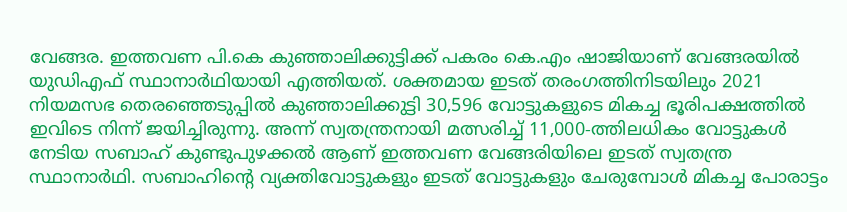വേങ്ങര. ഇത്തവണ പി.കെ കുഞ്ഞാലിക്കുട്ടിക്ക് പകരം കെ.എം ഷാജിയാണ് വേങ്ങരയില്‍ യുഡിഎഫ് സ്ഥാനാര്‍ഥിയായി എത്തിയത്. ശക്തമായ ഇടത് തരംഗത്തിനിടയിലും 2021 നിയമസഭ തെരഞ്ഞെടുപ്പില്‍ കുഞ്ഞാലിക്കുട്ടി 30,596 വോട്ടുകളുടെ മികച്ച ഭൂരിപക്ഷത്തില്‍ ഇവിടെ നിന്ന് ജയിച്ചിരുന്നു. അന്ന് സ്വതന്ത്രനായി മത്സരിച്ച് 11,000-ത്തിലധികം വോട്ടുകള്‍ നേടിയ സബാഹ് കുണ്ടുപുഴക്കൽ ആണ് ഇത്തവണ വേങ്ങരിയിലെ ഇടത് സ്വതന്ത്ര സ്ഥാനാര്‍ഥി. സബാഹിന്‍റെ വ്യക്തിവോട്ടുകളും ഇടത് വോട്ടുകളും ചേരുമ്പോള്‍ മികച്ച പോരാട്ടം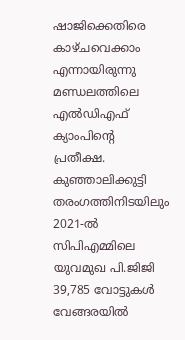ഷാജിക്കെതിരെ കാഴ്‌ചവെക്കാം എന്നായിരുന്നു മണ്ഡലത്തിലെ എല്‍ഡിഎഫ് ക്യാംപിന്‍റെ പ്രതീക്ഷ. കുഞ്ഞാലിക്കുട്ടി തരംഗത്തിനിടയിലും 2021-ല്‍ സിപിഎമ്മിലെ യുവമുഖ പി.ജിജി 39,785 വോട്ടുകള്‍ വേങ്ങരയില്‍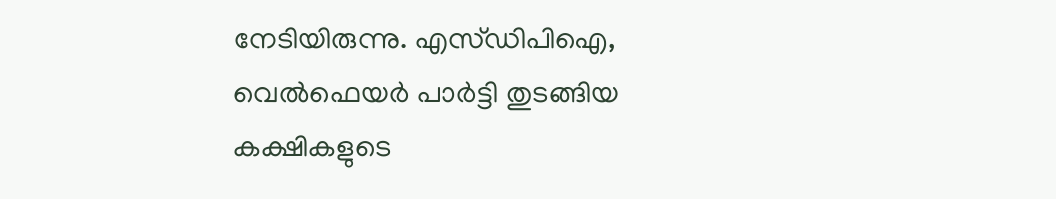നേടിയിരുന്നു. എസ്‌ഡിപിഐ, വെൽഫെയർ പാർട്ടി തുടങ്ങിയ കക്ഷികളുടെ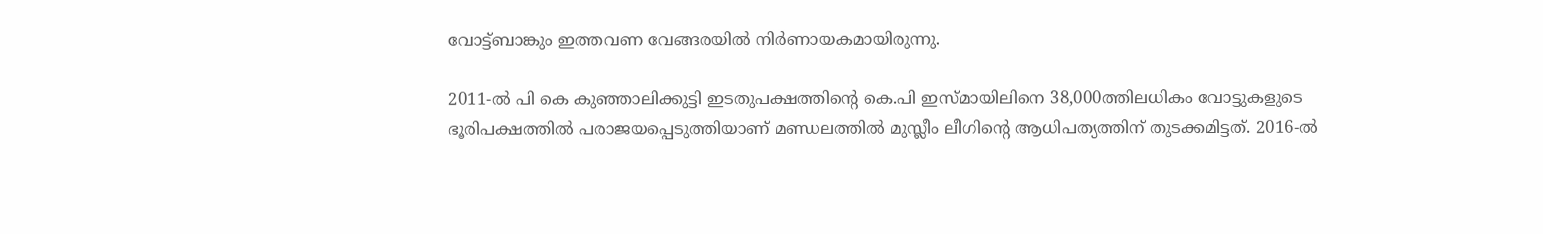വോട്ട്‌ബാങ്കും ഇത്തവണ വേങ്ങരയില്‍ നിര്‍ണായകമായിരുന്നു.

2011-ൽ പി കെ കുഞ്ഞാലിക്കുട്ടി ഇടതുപക്ഷത്തിന്‍റെ കെ.പി ഇസ്മായിലിനെ 38,000ത്തിലധികം വോട്ടുകളുടെ ഭൂരിപക്ഷത്തിൽ പരാജയപ്പെടുത്തിയാണ് മണ്ഡലത്തിൽ മുസ്ലീം ലീഗിന്‍റെ ആധിപത്യത്തിന് തുടക്കമിട്ടത്. 2016-ൽ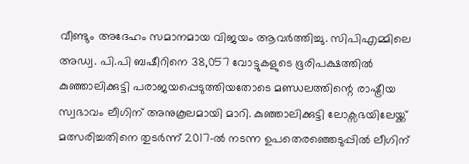വീണ്ടും അദേഹം സമാനമായ വിജയം ആവര്‍ത്തിച്ചു. സിപിഎമ്മിലെ അഡ്വ. പി.പി ബഷീറിനെ 38,057 വോട്ടുകളുടെ ഭൂരിപക്ഷത്തിൽ കുഞ്ഞാലിക്കുട്ടി പരാജയപ്പെടുത്തിയതോടെ മണ്ഡലത്തിന്റെ രാഷ്ട്രീയ സ്വഭാവം ലീഗിന് അനുകൂലമായി മാറി. കുഞ്ഞാലിക്കുട്ടി ലോക്സഭയിലേയ്ക്ക് മത്സരിച്ചതിനെ തുടര്‍ന്ന് 2017-ല്‍ നടന്ന ഉപതെരഞ്ഞെടുപ്പിൽ ലീഗിന്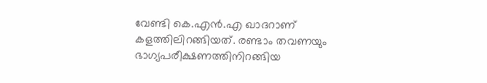വേണ്ടി കെ.എൻ.എ ഖാദറാണ് കളത്തിലിറങ്ങിയത്. രണ്ടാം തവണയും ഭാഗ്യപരീക്ഷണത്തിനിറങ്ങിയ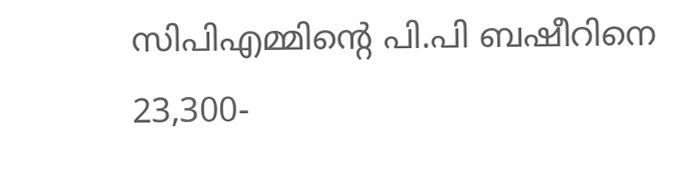സിപിഎമ്മിന്‍റെ പി.പി ബഷീറിനെ 23,300-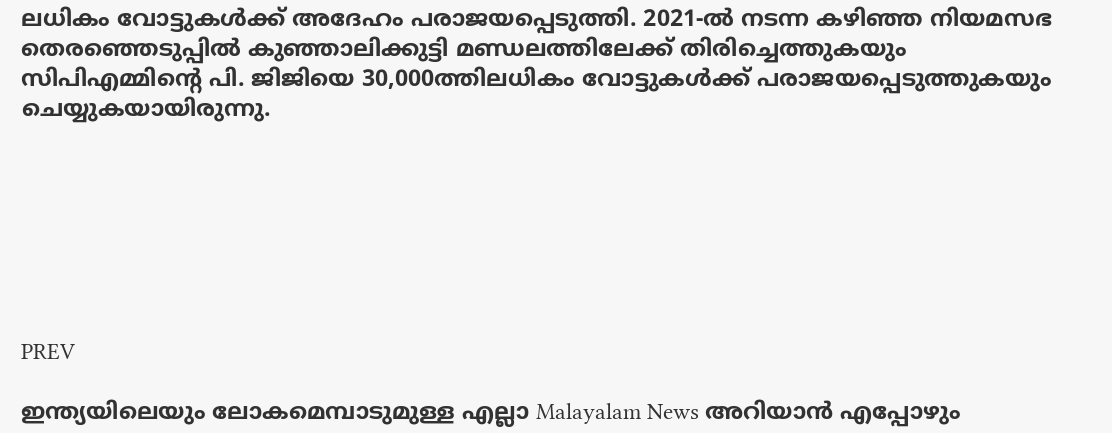ലധികം വോട്ടുകള്‍ക്ക് അദേഹം പരാജയപ്പെടുത്തി. 2021-ൽ നടന്ന കഴിഞ്ഞ നിയമസഭ തെരഞ്ഞെടുപ്പിൽ കുഞ്ഞാലിക്കുട്ടി മണ്ഡലത്തിലേക്ക് തിരിച്ചെത്തുകയും സിപിഎമ്മിന്‍റെ പി. ജിജിയെ 30,000ത്തിലധികം വോട്ടുകൾക്ക് പരാജയപ്പെടുത്തുകയും ചെയ്യുകയായിരുന്നു.







PREV

ഇന്ത്യയിലെയും ലോകമെമ്പാടുമുള്ള എല്ലാ Malayalam News അറിയാൻ എപ്പോഴും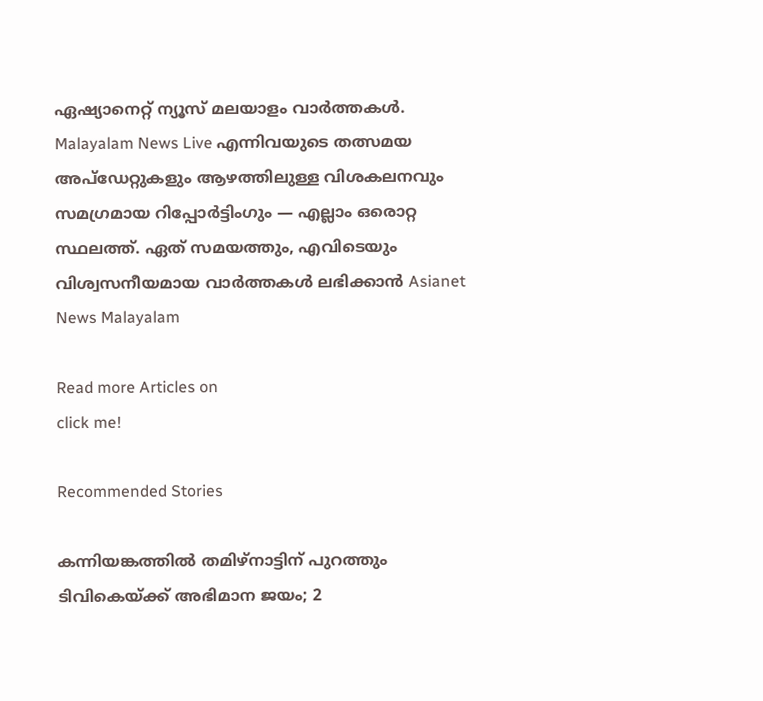ഏഷ്യാനെറ്റ് ന്യൂസ് മലയാളം വാർത്തകൾ. Malayalam News Live എന്നിവയുടെ തത്സമയ അപ്‌ഡേറ്റുകളും ആഴത്തിലുള്ള വിശകലനവും സമഗ്രമായ റിപ്പോർട്ടിംഗും — എല്ലാം ഒരൊറ്റ സ്ഥലത്ത്. ഏത് സമയത്തും, എവിടെയും വിശ്വസനീയമായ വാർത്തകൾ ലഭിക്കാൻ Asianet News Malayalam

Read more Articles on
click me!

Recommended Stories

കന്നിയങ്കത്തിൽ തമിഴ്‌നാട്ടിന് പുറത്തും ടിവികെയ്ക്ക് അഭിമാന ജയം; 2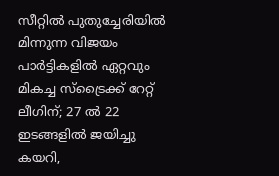സീറ്റിൽ പുതുച്ചേരിയിൽ മിന്നുന്ന വിജയം
പാർട്ടികളിൽ ഏറ്റവും മികച്ച സ്ട്രൈക്ക് റേറ്റ് ലീഗിന്; 27 ൽ 22 ഇടങ്ങളിൽ ജയിച്ചു കയറി,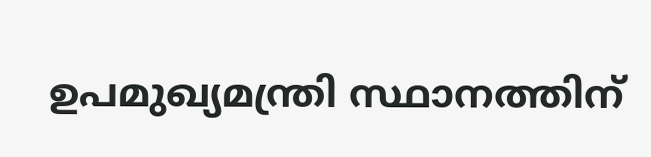ഉപമുഖ്യമന്ത്രി സ്ഥാനത്തിന്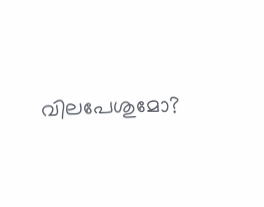വിലപേശുമോ?